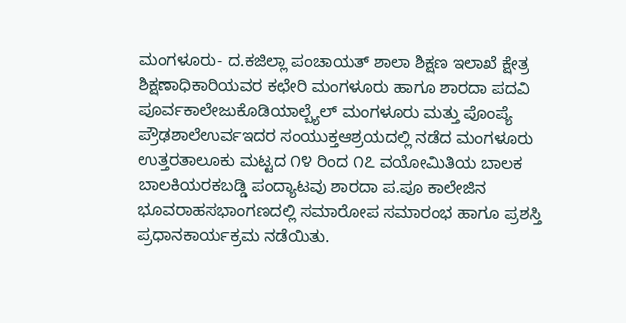ಮಂಗಳೂರು- ದ.ಕಜಿಲ್ಲಾ ಪಂಚಾಯತ್ ಶಾಲಾ ಶಿಕ್ಷಣ ಇಲಾಖೆ ಕ್ಷೇತ್ರ ಶಿಕ್ಷಣಾಧಿಕಾರಿಯವರ ಕಛೇರಿ ಮಂಗಳೂರು ಹಾಗೂ ಶಾರದಾ ಪದವಿ ಪೂರ್ವಕಾಲೇಜುಕೊಡಿಯಾಲ್ಬ್ಯೆಲ್ ಮಂಗಳೂರು ಮತ್ತು ಪೊಂಪ್ಯೆ ಪ್ರೌಢಶಾಲೆಉರ್ವಇದರ ಸಂಯುಕ್ತಆಶ್ರಯದಲ್ಲಿ ನಡೆದ ಮಂಗಳೂರು ಉತ್ತರತಾಲೂಕು ಮಟ್ಟದ ೧೪ ರಿಂದ ೧೭ ವಯೋಮಿತಿಯ ಬಾಲಕ ಬಾಲಕಿಯರಕಬಡ್ಡಿ ಪಂದ್ಯಾಟವು ಶಾರದಾ ಪ.ಪೂ ಕಾಲೇಜಿನ ಭೂವರಾಹಸಭಾಂಗಣದಲ್ಲಿ ಸಮಾರೋಪ ಸಮಾರಂಭ ಹಾಗೂ ಪ್ರಶಸ್ತಿ ಪ್ರಧಾನಕಾರ್ಯಕ್ರಮ ನಡೆಯಿತು.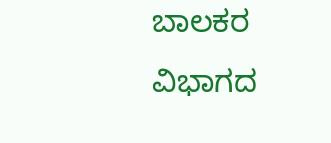ಬಾಲಕರ ವಿಭಾಗದ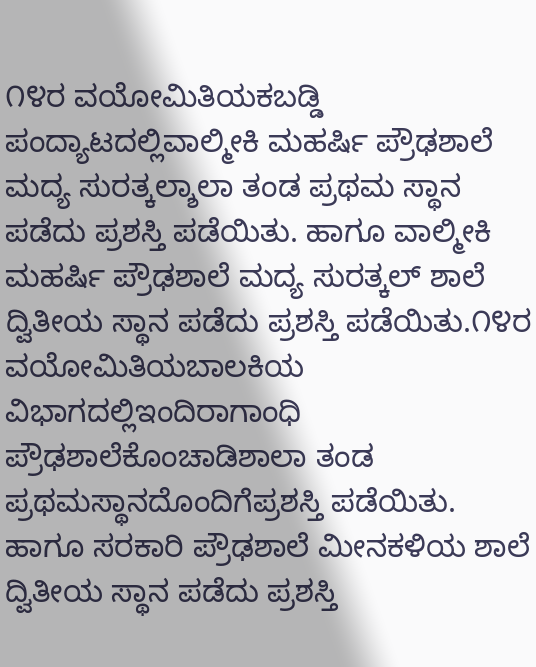೧೪ರ ವಯೋಮಿತಿಯಕಬಡ್ಡಿ ಪಂದ್ಯಾಟದಲ್ಲಿವಾಲ್ಮೀಕಿ ಮಹರ್ಷಿ ಪ್ರೌಢಶಾಲೆ ಮದ್ಯ ಸುರತ್ಕಲ್ಶಾಲಾ ತಂಡ ಪ್ರಥಮ ಸ್ಥಾನ ಪಡೆದು ಪ್ರಶಸ್ತಿ ಪಡೆಯಿತು. ಹಾಗೂ ವಾಲ್ಮೀಕಿ ಮಹರ್ಷಿ ಪ್ರೌಢಶಾಲೆ ಮದ್ಯ ಸುರತ್ಕಲ್ ಶಾಲೆ ದ್ವಿತೀಯ ಸ್ಥಾನ ಪಡೆದು ಪ್ರಶಸ್ತಿ ಪಡೆಯಿತು.೧೪ರ ವಯೋಮಿತಿಯಬಾಲಕಿಯ ವಿಭಾಗದಲ್ಲಿಇಂದಿರಾಗಾಂಧಿ ಪ್ರೌಢಶಾಲೆಕೊಂಚಾಡಿಶಾಲಾ ತಂಡ ಪ್ರಥಮಸ್ಥಾನದೊಂದಿಗೆಪ್ರಶಸ್ತಿ ಪಡೆಯಿತು. ಹಾಗೂ ಸರಕಾರಿ ಪ್ರೌಢಶಾಲೆ ಮೀನಕಳಿಯ ಶಾಲೆ ದ್ವಿತೀಯ ಸ್ಥಾನ ಪಡೆದು ಪ್ರಶಸ್ತಿ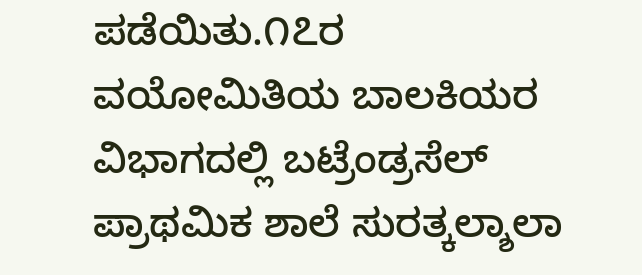ಪಡೆಯಿತು.೧೭ರ ವಯೋಮಿತಿಯ ಬಾಲಕಿಯರ ವಿಭಾಗದಲ್ಲಿ ಬಟ್ರೆಂಡ್ರಸೆಲ್ ಪ್ರಾಥಮಿಕ ಶಾಲೆ ಸುರತ್ಕಲ್ಶಾಲಾ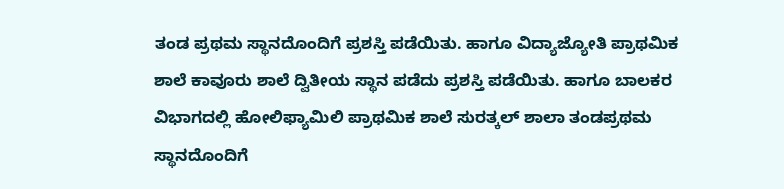ತಂಡ ಪ್ರಥಮ ಸ್ಥಾನದೊಂದಿಗೆ ಪ್ರಶಸ್ತಿ ಪಡೆಯಿತು. ಹಾಗೂ ವಿದ್ಯಾಜ್ಯೋತಿ ಪ್ರಾಥಮಿಕ ಶಾಲೆ ಕಾವೂರು ಶಾಲೆ ದ್ವಿತೀಯ ಸ್ಥಾನ ಪಡೆದು ಪ್ರಶಸ್ತಿ ಪಡೆಯಿತು. ಹಾಗೂ ಬಾಲಕರ ವಿಭಾಗದಲ್ಲಿ ಹೋಲಿಫ್ಯಾಮಿಲಿ ಪ್ರಾಥಮಿಕ ಶಾಲೆ ಸುರತ್ಕಲ್ ಶಾಲಾ ತಂಡಪ್ರಥಮ ಸ್ಥಾನದೊಂದಿಗೆ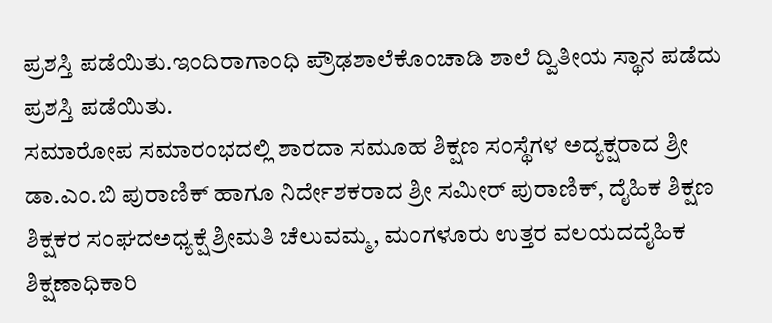ಪ್ರಶಸ್ತಿ ಪಡೆಯಿತು.ಇಂದಿರಾಗಾಂಧಿ ಪ್ರೌಢಶಾಲೆಕೊಂಚಾಡಿ ಶಾಲೆ ದ್ವಿತೀಯ ಸ್ಥಾನ ಪಡೆದು ಪ್ರಶಸ್ತಿ ಪಡೆಯಿತು.
ಸಮಾರೋಪ ಸಮಾರಂಭದಲ್ಲಿ ಶಾರದಾ ಸಮೂಹ ಶಿಕ್ಷಣ ಸಂಸ್ಥೆಗಳ ಅದ್ಯಕ್ಷರಾದ ಶ್ರೀ ಡಾ.ಎಂ.ಬಿ ಪುರಾಣಿಕ್ ಹಾಗೂ ನಿರ್ದೇಶಕರಾದ ಶ್ರೀ ಸಮೀರ್ ಪುರಾಣಿಕ್, ದೈಹಿಕ ಶಿಕ್ಷಣ ಶಿಕ್ಷಕರ ಸಂಘದಅಧ್ಯಕ್ಷೆ ಶ್ರೀಮತಿ ಚೆಲುವಮ್ಮ, ಮಂಗಳೂರು ಉತ್ತರ ವಲಯದದೈಹಿಕ ಶಿಕ್ಷಣಾಧಿಕಾರಿ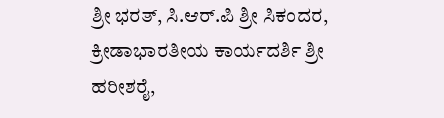ಶ್ರೀ ಭರತ್, ಸಿ.ಆರ್.ಪಿ ಶ್ರೀ ಸಿಕಂದರ, ಕ್ರೀಡಾಭಾರತೀಯ ಕಾರ್ಯದರ್ಶಿ ಶ್ರೀ ಹರೀಶರೈ,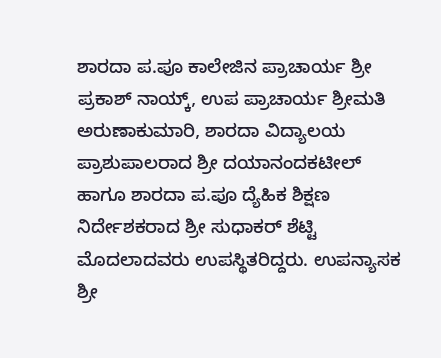ಶಾರದಾ ಪ.ಪೂ ಕಾಲೇಜಿನ ಪ್ರಾಚಾರ್ಯ ಶ್ರೀ ಪ್ರಕಾಶ್ ನಾಯ್ಕ್, ಉಪ ಪ್ರಾಚಾರ್ಯ ಶ್ರೀಮತಿ ಅರುಣಾಕುಮಾರಿ, ಶಾರದಾ ವಿದ್ಯಾಲಯ ಪ್ರಾಶುಪಾಲರಾದ ಶ್ರೀ ದಯಾನಂದಕಟೀಲ್ ಹಾಗೂ ಶಾರದಾ ಪ.ಪೂ ದ್ಯೆಹಿಕ ಶಿಕ್ಷಣ ನಿರ್ದೇಶಕರಾದ ಶ್ರೀ ಸುಧಾಕರ್ ಶೆಟ್ಟಿ ಮೊದಲಾದವರು ಉಪಸ್ಥಿತರಿದ್ದರು. ಉಪನ್ಯಾಸಕ ಶ್ರೀ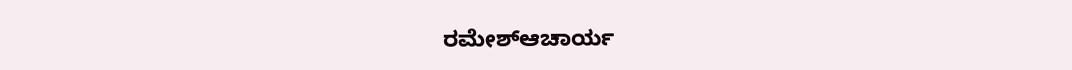ರಮೇಶ್ಆಚಾರ್ಯ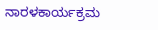ನಾರಳಕಾರ್ಯಕ್ರಮ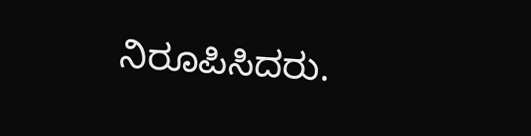ನಿರೂಪಿಸಿದರು.